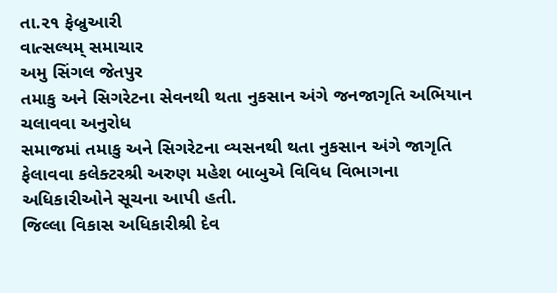તા.૨૧ ફેબ્રુઆરી
વાત્સલ્યમ્ સમાચાર
અમુ સિંગલ જેતપુર
તમાકુ અને સિગરેટના સેવનથી થતા નુકસાન અંગે જનજાગૃતિ અભિયાન ચલાવવા અનુરોધ
સમાજમાં તમાકુ અને સિગરેટના વ્યસનથી થતા નુકસાન અંગે જાગૃતિ ફેલાવવા કલેક્ટરશ્રી અરુણ મહેશ બાબુએ વિવિધ વિભાગના અધિકારીઓને સૂચના આપી હતી.
જિલ્લા વિકાસ અધિકારીશ્રી દેવ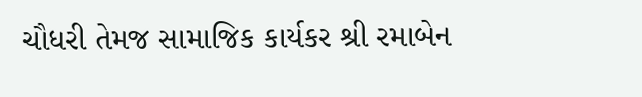ચૌધરી તેમજ સામાજિક કાર્યકર શ્રી રમાબેન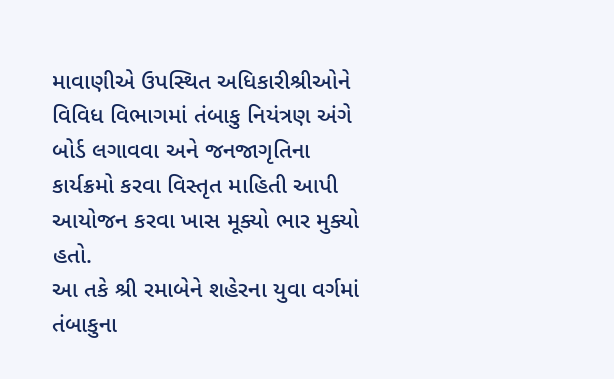માવાણીએ ઉપસ્થિત અધિકારીશ્રીઓને વિવિધ વિભાગમાં તંબાકુ નિયંત્રણ અંગે બોર્ડ લગાવવા અને જનજાગૃતિના કાર્યક્રમો કરવા વિસ્તૃત માહિતી આપી આયોજન કરવા ખાસ મૂક્યો ભાર મુક્યો હતો.
આ તકે શ્રી રમાબેને શહેરના યુવા વર્ગમાં તંબાકુના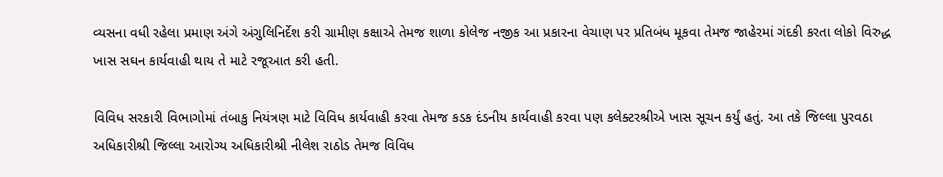વ્યસના વધી રહેલા પ્રમાણ અંગે અંગુલિનિર્દેશ કરી ગ્રામીણ કક્ષાએ તેમજ શાળા કોલેજ નજીક આ પ્રકારના વેચાણ પર પ્રતિબંધ મૂકવા તેમજ જાહેરમાં ગંદકી કરતા લોકો વિરુદ્ધ ખાસ સઘન કાર્યવાહી થાય તે માટે રજૂઆત કરી હતી.

વિવિધ સરકારી વિભાગોમાં તંબાકુ નિયંત્રણ માટે વિવિધ કાર્યવાહી કરવા તેમજ કડક દંડનીય કાર્યવાહી કરવા પણ કલેક્ટરશ્રીએ ખાસ સૂચન કર્યું હતું. આ તકે જિલ્લા પુરવઠા અધિકારીશ્રી જિલ્લા આરોગ્ય અધિકારીશ્રી નીલેશ રાઠોડ તેમજ વિવિધ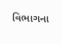વિભાગના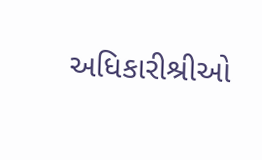અધિકારીશ્રીઓ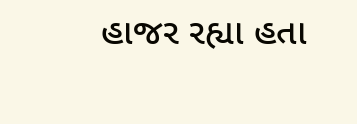હાજર રહ્યા હતા